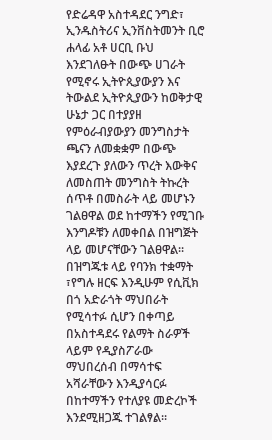የድሬዳዋ አስተዳደር ንግድ፣ ኢንዱስትሪና ኢንቨስትመንት ቢሮ ሐላፊ አቶ ሀርቢ ቡህ እንደገለፁት በውጭ ሀገራት የሚኖሩ ኢትዮጲያውያን እና ትውልደ ኢትዮጲያውን ከወቅታዊ ሁኔታ ጋር በተያያዘ የምዕራብያውያን መንግስታት ጫናን ለመቋቋም በውጭ እያደረጉ ያለውን ጥረት እውቅና ለመስጠት መንግስት ትኩረት ሰጥቶ በመስራት ላይ መሆኑን ገልፀዋል ወደ ከተማችን የሚገቡ እንግዶቹን ለመቀበል በዝግጅት ላይ መሆናቸውን ገልፀዋል፡፡
በዝግጁቱ ላይ የባንክ ተቋማት ፣የግሉ ዘርፍ እንዲሁም የሲቪክ በጎ አድራጎት ማህበራት የሚሳተፉ ሲሆን በቀጣይ በአስተዳደሩ የልማት ስራዎች ላይም የዲያስፖራው ማህበረሰብ በማሳተፍ አሻራቸውን እንዲያሳርፉ በከተማችን የተለያዩ መድረኮች እንደሚዘጋጁ ተገልፃል፡፡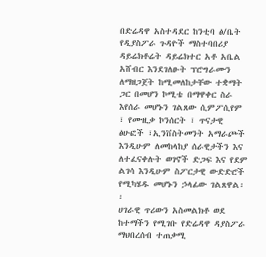በድሬዳዋ አስተዳደር ከንቲባ ፅ/ቤት የዲያስፖራ ጉዳዮች ማስተባበሪያ ዳይሬክቶሬት ዳይሬክተር አቶ አቤል አሸብር እንደገለፁት ፕሮግራሙን ለማዘጋጀት ከሚመለከታቸው ተቋማት ጋር በመሆን ኮሚቴ በማዋቀር ስራ እየሰራ መሆኑን ገልጸው ሲምፖሲየም ፣ የሙዚቃ ኮንሰርት ፣ ጥናታዊ ፅሁፎች ፣ኢንቨስትመንት አማራጮች እንዲሁም ለመከላከያ ሰራዊታችን እና ለተፈናቀሉት ወገኖች ድጋፍ እና የደም ልገሳ እንዲሁም ስፖርታዊ ውድድሮች የሚካሄዱ መሆኑን ኃላፊው ገልጸዋል፡፡
ሀገራዊ ጥሪውን አስመልክቶ ወደ ከተማችን የሚገቡ የድሬዳዋ ዳያስፖራ ማህበረሰብ ተጠቃሚ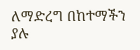ለማድረግ በከተማችን ያሉ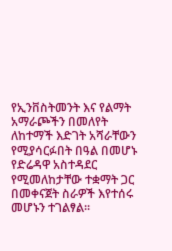የኢንቨስትመንት እና የልማት አማራጮችን በመለየት ለከተማች እድገት አሻራቸውን የሚያሳርፉበት በዓል በመሆኑ የድሬዳዋ አስተዳደር የሚመለከታቸው ተቋማት ጋር በመቀናጀት ስራዎች እየተሰሩ መሆኑን ተገልፃል፡፡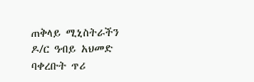ጠቅላይ ሚኒስትራችን ዶ/ር ዓብይ አህመድ ባቀረቡት ጥሪ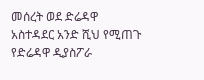መሰረት ወደ ድሬዳዋ አስተዳደር አንድ ሺህ የሚጠጉ የድሬዳዋ ዲያስፖራ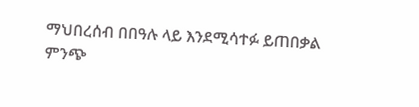ማህበረሰብ በበዓሉ ላይ እንደሚሳተፉ ይጠበቃል
ምንጭ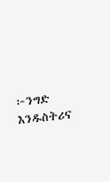፦ንግድ እንዱስትሪና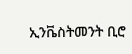ኢንቬስትመንት ቢሮ